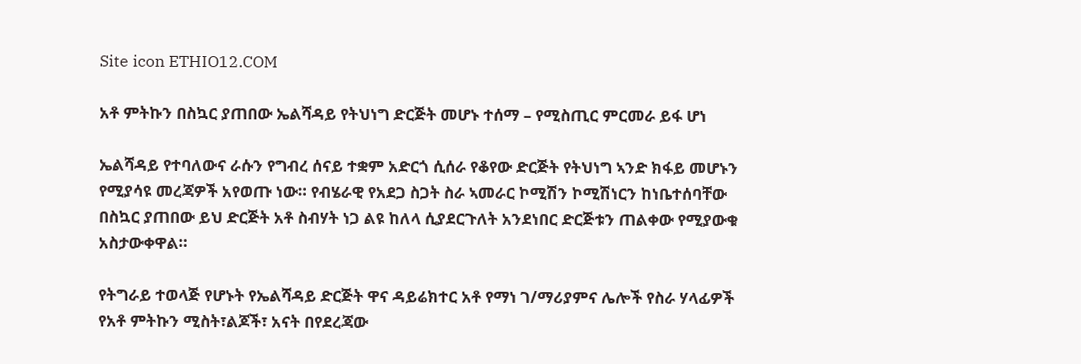Site icon ETHIO12.COM

አቶ ምትኩን በስኳር ያጠበው ኤልሻዳይ የትህነግ ድርጅት መሆኑ ተሰማ – የሚስጢር ምርመራ ይፋ ሆነ

ኤልሻዳይ የተባለውና ራሱን የግብረ ሰናይ ተቋም አድርጎ ሲሰራ የቆየው ድርጅት የትህነግ ኣንድ ክፋይ መሆኑን የሚያሳዩ መረጃዎች አየወጡ ነው። የብሄራዊ የአደጋ ስጋት ስራ ኣመራር ኮሚሽን ኮሚሽነርን ከነቤተሰባቸው በስኳር ያጠበው ይህ ድርጅት አቶ ስብሃት ነጋ ልዩ ከለላ ሲያደርጉለት አንደነበር ድርጅቱን ጠልቀው የሚያውቁ አስታውቀዋል።

የትግራይ ተወላጅ የሆኑት የኤልሻዳይ ድርጅት ዋና ዳይሬክተር አቶ የማነ ገ/ማሪያምና ሌሎች የስራ ሃላፊዎች የአቶ ምትኩን ሚስት፣ልጆች፣ አናት በየደረጃው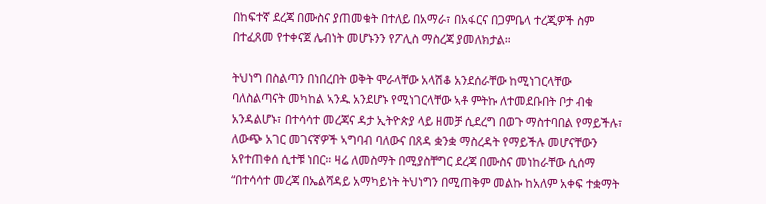በከፍተኛ ደረጃ በሙስና ያጠመቁት በተለይ በአማራ፣ በአፋርና በጋምቤላ ተረጂዎች ስም በተፈጸመ የተቀናጀ ሌብነት መሆኑንን የፖሊስ ማስረጃ ያመለክታል።

ትህነግ በስልጣን በነበረበት ወቅት ሞራላቸው አላሽቆ አንደሰራቸው ከሚነገርላቸው ባለስልጣናት መካከል ኣንዱ አንደሆኑ የሚነገርላቸው ኣቶ ምትኩ ለተመደቡበት ቦታ ብቁ አንዳልሆኑ፣ በተሳሳተ መረጃና ዳታ ኢትዮጵያ ላይ ዘመቻ ሲደረግ በወጉ ማስተባበል የማይችሉ፣ ለውጭ አገር መገናኛዎች ኣግባብ ባለውና በጸዳ ቋንቋ ማስረዳት የማይችሉ መሆናቸውን አየተጠቀሰ ሲተቹ ነበር። ዛሬ ለመስማት በሚያስቸግር ደረጃ በሙስና መነከራቸው ሲሰማ “በተሳሳተ መረጃ በኤልሻዳይ አማካይነት ትህነግን በሚጠቅም መልኩ ከአለም አቀፍ ተቋማት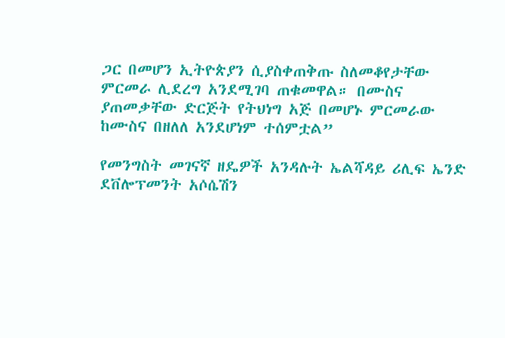ጋር በመሆን ኢትዮጵያን ሲያስቀጠቅጡ ስለመቆየታቸው ምርመራ ሊደረግ አንደሚገባ ጠቁመዋል። በሙስና ያጠመቃቸው ድርጅት የትህነግ አጅ በመሆኑ ምርመራው ከሙስና በዘለለ አንደሆነም ተሰምቷል”

የመንግስት መገናኛ ዘዴዎች አንዳሉት ኤልሻዳይ ሪሊፍ ኤንድ ደቨሎፕመንት አሶሴሽን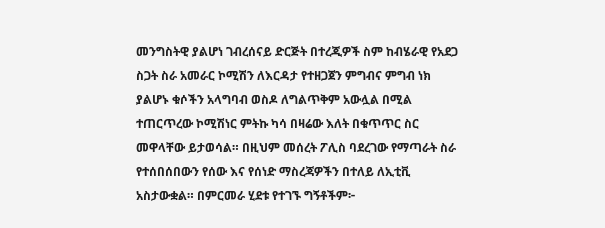መንግስትዊ ያልሆነ ገብረሰናይ ድርጅት በተረጂዎች ስም ከብሄራዊ የአደጋ ስጋት ስራ አመራር ኮሚሽን ለእርዳታ የተዘጋጀን ምግብና ምግብ ነክ ያልሆኑ ቁሶችን አላግባብ ወስዶ ለግልጥቅም አውሏል በሚል ተጠርጥረው ኮሚሽነር ምትኩ ካሳ በዛሬው እለት በቁጥጥር ስር መዋላቸው ይታወሳል። በዚህም መሰረት ፖሊስ ባደረገው የማጣራት ስራ የተሰበሰበውን የሰው እና የሰነድ ማስረጃዎችን በተለይ ለኢቲቪ አስታውቋል። በምርመራ ሂደቱ የተገኙ ግኝቶችም፦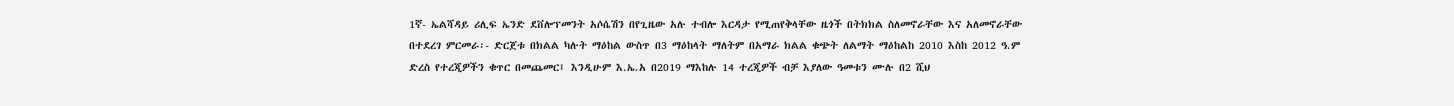1ኛ- ኤልሻዳይ ሪሊፍ ኤንድ ደቨሎፕመንት አሶሴሽን በየጊዜው አሉ ተብሎ እርዳታ የሚጠየቅላቸው ዜጎች በትክክል ስለመኖራቸው እና አለመኖራቸው በተደረገ ምርመራ፡- ድርጀቱ በክልል ካሉት ማዕከል ውስጥ በ3 ማዕከላት ማለትም በአማራ ክልል ቁጭት ለልማት ማዕከልከ 2010 እስከ 2012 ዓ.ም ድረስ የተረጂዎችን ቁጥር በመጨመር፤ እንዲሁም እ.ኤ.አ በ2019 ማእከሉ 14 ተረጂዎች ብቻ እያለው ዓመቱን ሙሉ በ2 ሺህ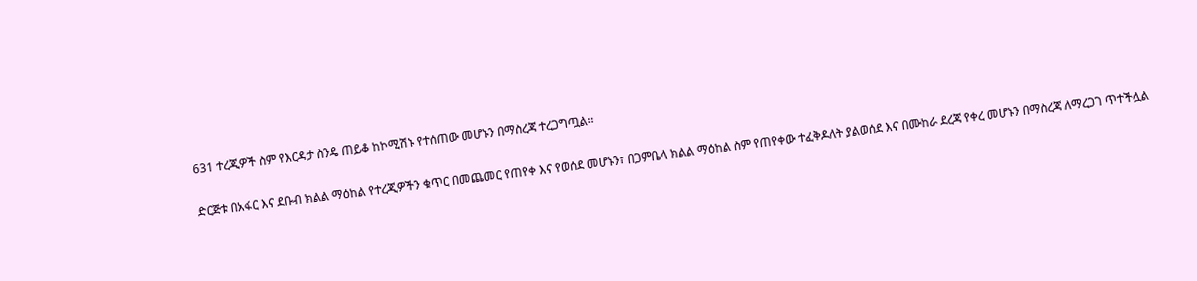631 ተረጂዎች ስም የእርዳታ ስንዴ ጠይቆ ከኮሚሽኑ የተሰጠው መሆኑን በማስረጃ ተረጋግጧል።

ድርጅቱ በአፋር እና ደቡብ ክልል ማዕከል የተረጂዎችን ቁጥር በመጨመር የጠየቀ እና የወሰደ መሆኑን፣ በጋምቤላ ክልል ማዕከል ስም የጠየቀው ተፈቅዶለት ያልወሰደ እና በሙከራ ደረጃ የቀረ መሆኑን በማስረጃ ለማረጋገ ጥተችሏል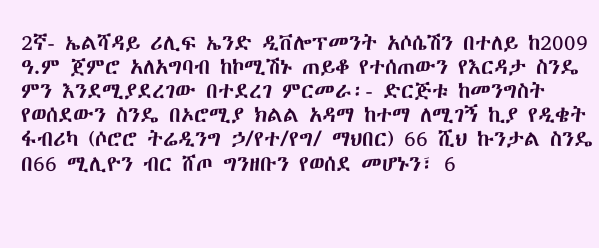2ኛ- ኤልሻዳይ ሪሊፍ ኤንድ ዲቨሎፕመንት አሶሴሽን በተለይ ከ2009 ዓ.ም ጀምሮ አለአግባብ ከኮሚሽኑ ጠይቆ የተሰጠውን የእርዳታ ስንዴ ምን እንደሚያደረገው በተደረገ ምርመራ፡- ድርጅቱ ከመንግስት የወሰደውን ስንዴ በኦሮሚያ ክልል አዳማ ከተማ ለሚገኝ ኪያ የዲቄት ፋብሪካ (ሶሮሮ ትሬዲንግ ኃ/የተ/የግ/ ማህበር) 66 ሺህ ኩንታል ስንዴ በ66 ሚሊዮን ብር ሸጦ ግንዘቡን የወሰደ መሆኑን፣ 6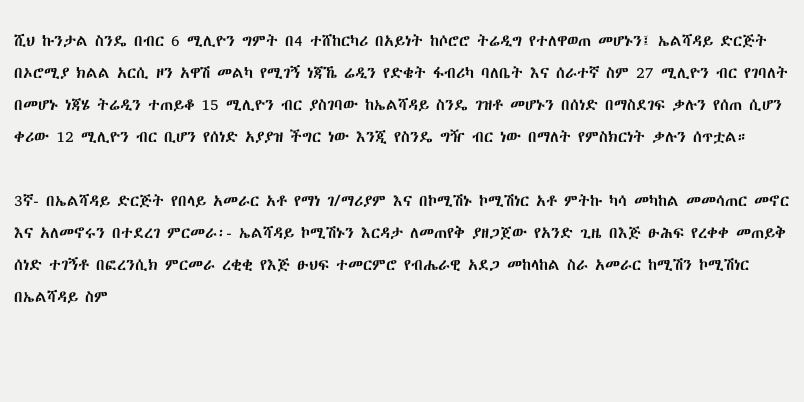ሺህ ኩንታል ስንዴ በብር 6 ሚሊዮን ግምት በ4 ተሸከርካሪ በአይነት ከሶሮሮ ትሬዲግ የተለዋወጠ መሆኑን፤ ኤልሻዳይ ድርጅት በኦሮሚያ ክልል አርሲ ዞን አዋሽ መልካ የሚገኝ ነጃኼ ሬዲን የድቄት ፋብሪካ ባለቤት እና ሰራተኛ ስም 27 ሚሊዮን ብር የገባለት በመሆኑ ነጃሄ ትሬዲን ተጠይቆ 15 ሚሊዮን ብር ያስገባው ከኤልሻዳይ ስንዴ ገዝቶ መሆኑን በሰነድ በማስደገፍ ቃሉን የሰጠ ሲሆን ቀሪው 12 ሚሊዮን ብር ቢሆን የሰነድ አያያዝ ችግር ነው እንጂ የስንዴ ግዥ ብር ነው በማለት የምስክርነት ቃሉን ሰጥቷል።

3ኛ- በኤልሻዳይ ድርጅት የበላይ አመራር አቶ የማነ ገ/ማሪያም እና በኮሚሽኑ ኮሚሽነር አቶ ምትኩ ካሳ መካከል መመሳጠር መኖር እና አለመኖሩን በተደረገ ምርመራ፡- ኤልሻዳይ ኮሚሽኑን እርዳታ ለመጠየቅ ያዘጋጀው የአንድ ጊዜ በእጅ ፁሕፍ የረቀቀ መጠይቅ ሰነድ ተገኝቶ በፎረንሲክ ምርመራ ረቂቂ የእጅ ፁህፍ ተመርምሮ የብሔራዊ አደጋ መከላከል ስራ አመራር ከሚሽን ኮሚሽነር በኤልሻዳይ ስም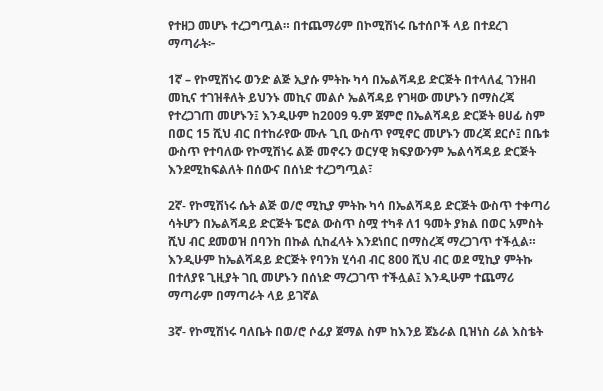የተዘጋ መሆኑ ተረጋግጧል። በተጨማሪም በኮሚሽነሩ ቤተሰቦች ላይ በተደረገ ማጣራት፦

1ኛ – የኮሚሽነሩ ወንድ ልጅ ኢያሱ ምትኩ ካሳ በኤልሻዳይ ድርጅት በተላለፈ ገንዘብ መኪና ተገዝቶለት ይህንኑ መኪና መልሶ ኤልሻዳይ የገዛው መሆኑን በማስረጃ የተረጋገጠ መሆኑን፤ እንዲሁም ከ2009 ዓ.ም ጀምሮ በኤልሻዳይ ድርጅት ፀሀፊ ስም በወር 15 ሺህ ብር በተከራየው ሙሉ ጊቢ ውስጥ የሚኖር መሆኑን መረጃ ደርሶ፤ በቤቱ ውስጥ የተባለው የኮሚሽነሩ ልጅ መኖሩን ወርሃዊ ክፍያውንም ኤልሳሻዳይ ድርጅት እንደሚከፍልለት በሰውና በሰነድ ተረጋግጧል፣

2ኛ- የኮሚሽነሩ ሴት ልጅ ወ/ሮ ሚኪያ ምትኩ ካሳ በኤልሻዳይ ድርጅት ውስጥ ተቀጣሪ ሳትሆን በኤልሻዳይ ድርጅት ፔሮል ውስጥ ስሟ ተካቶ ለ1 ዓመት ያክል በወር አምስት ሺህ ብር ደመወዝ በባንከ በኩል ሲከፈላት እንደነበር በማስረጃ ማረጋገጥ ተችሏል። እንዲሁም ከኤልሻዳይ ድርጅት የባንክ ሂሳብ ብር 800 ሺህ ብር ወደ ሚኪያ ምትኩ በተለያዩ ጊዚያት ገቢ መሆኑን በሰነድ ማረጋገጥ ተችሏል፤ እንዲሁም ተጨማሪ ማጣራም በማጣራት ላይ ይገኛል

3ኛ- የኮሚሽነሩ ባለቤት በወ/ሮ ሶፊያ ጀማል ስም ከእንይ ጀኔራል ቢዝነስ ሪል እስቴት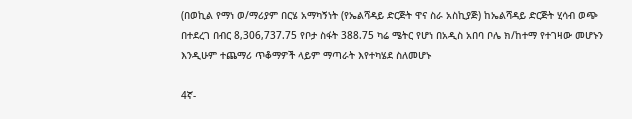(በወኪል የማነ ወ/ማሪያም በርሄ አማካኝነት (የኤልሻዳይ ድርጅት ዋና ስራ አስኪያጅ) ከኤልሻዳይ ድርጅት ሂሳብ ወጭ በተደረገ በብር 8,306,737.75 የቦታ ስፋት 388.75 ካሬ ሜትር የሆነ በአዲስ አበባ ቦሌ ክ/ከተማ የተገዛው መሆኑን እንዲሁም ተጨማሪ ጥቆማዎች ላይም ማጣራት እየተካሄደ ስለመሆኑ

4ኛ-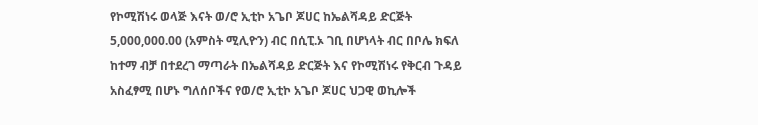የኮሚሽነሩ ወላጅ እናት ወ/ሮ ኢቲኮ አጌቦ ጆሀር ከኤልሻዳይ ድርጅት 5,000,000.00 (አምስት ሚሊዮን) ብር በሲፒ.ኦ ገቢ በሆነላት ብር በቦሌ ክፍለ ከተማ ብቻ በተደረገ ማጣራት በኤልሻዳይ ድርጅት እና የኮሚሽነሩ የቅርብ ጉዳይ አስፈፃሚ በሆኑ ግለሰቦችና የወ/ሮ ኢቲኮ አጌቦ ጆሀር ህጋዊ ወኪሎች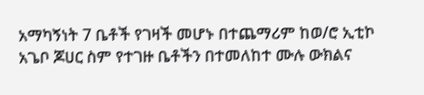አማካኝነት 7 ቤቶች የገዛች መሆኑ በተጨማሪም ከወ/ሮ ኢቲኮ አጌቦ ጆሀር ስም የተገዙ ቤቶችን በተመለከተ ሙሉ ውክልና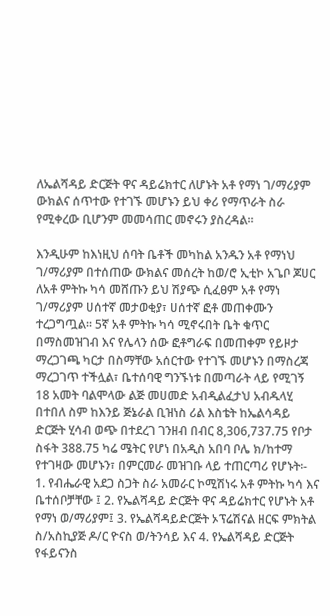ለኤልሻዳይ ድርጅት ዋና ዳይሬክተር ለሆኑት አቶ የማነ ገ/ማሪያም ውክልና ሰጥተው የተገኙ መሆኑን ይህ ቀሪ የማጥራት ስራ የሚቀረው ቢሆንም መመሳጠር መኖሩን ያስረዳል።

እንዲሁም ከእነዚህ ሰባት ቤቶች መካከል አንዱን አቶ የማነህ ገ/ማሪያም በተሰጠው ውክልና መሰረት ከወ/ሮ ኢቲኮ አጌቦ ጆሀር ለአቶ ምትኩ ካሳ መሸጡን ይህ ሽያጭ ሲፈፀም አቶ የማነ ገ/ማሪያም ሀሰተኛ መታወቂያ፣ ሀሰተኛ ፎቶ መጠቀሙን ተረጋግጧል። 5ኛ አቶ ምትኩ ካሳ ሚኖሩበት ቤት ቁጥር በማስመዝገብ እና የሌላን ሰው ፎቶግራፍ በመጠቀም የይዞታ ማረጋገጫ ካርታ በስማቸው አሰርተው የተገኙ መሆኑን በማስረጃ ማረጋገጥ ተችሏል፣ ቤተሰባዊ ግንኙነቱ በመጣራት ላይ የሚገኝ 18 አመት ባልሞላው ልጅ መሀመድ አብዲልፈታህ አብዱላሂ በተበለ ስም ከእንይ ጅኔራል ቢዝነስ ሪል እስቴት ከኤልሳዳይ ድርጅት ሂሳብ ወጭ በተደረገ ገንዘብ በብር 8,306,737.75 የቦታ ስፋት 388.75 ካሬ ሜትር የሆነ በአዲስ አበባ ቦሌ ክ/ከተማ የተገዛው መሆኑን፣ በምርመራ መዝገቡ ላይ ተጠርጣሪ የሆኑት፡- 1. የብሔራዊ አደጋ ስጋት ስራ አመራር ኮሚሽነሩ አቶ ምትኩ ካሳ እና ቤተሰቦቻቸው ፤ 2. የኤልሻዳይ ድርጅት ዋና ዳይሬክተር የሆኑት አቶ የማነ ወ/ማሪያም፤ 3. የኤልሻዳይድርጅት ኦፕሬሽናል ዘርፍ ምክትል ስ/አስኪያጅ ዶ/ር ዮናስ ወ/ትንሳይ እና 4. የኤልሻዳይ ድርጅት የፋይናንስ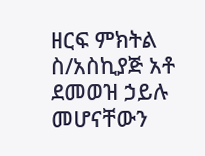ዘርፍ ምክትል ስ/አስኪያጅ አቶ ደመወዝ ኃይሉ መሆናቸውን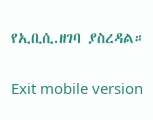የኢቢሲ.ዘገባ ያስረዳል።

Exit mobile version